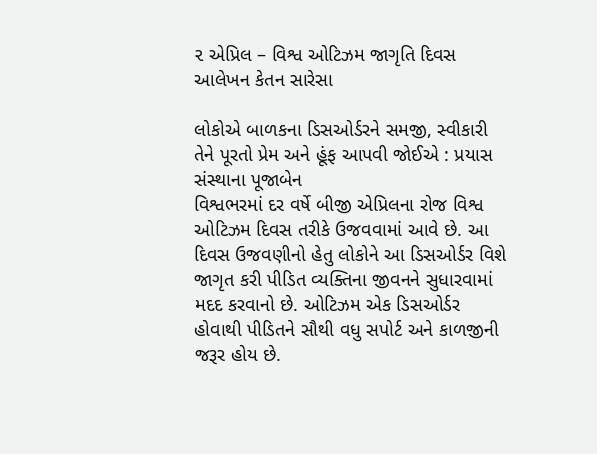૨ એપ્રિલ – વિશ્વ ઓટિઝમ જાગૃતિ દિવસ
આલેખન કેતન સારેસા

લોકોએ બાળકના ડિસઓર્ડરને સમજી, સ્વીકારી તેને પૂરતો પ્રેમ અને હૂંફ આપવી જોઈએ : પ્રયાસ સંસ્થાના પૂજાબેન
વિશ્વભરમાં દર વર્ષે બીજી એપ્રિલના રોજ વિશ્વ ઓટિઝમ દિવસ તરીકે ઉજવવામાં આવે છે. આ દિવસ ઉજવણીનો હેતુ લોકોને આ ડિસઓર્ડર વિશે જાગૃત કરી પીડિત વ્યક્તિના જીવનને સુધારવામાં મદદ કરવાનો છે. ઓટિઝમ એક ડિસઓર્ડર હોવાથી પીડિતને સૌથી વધુ સપોર્ટ અને કાળજીની જરૂર હોય છે.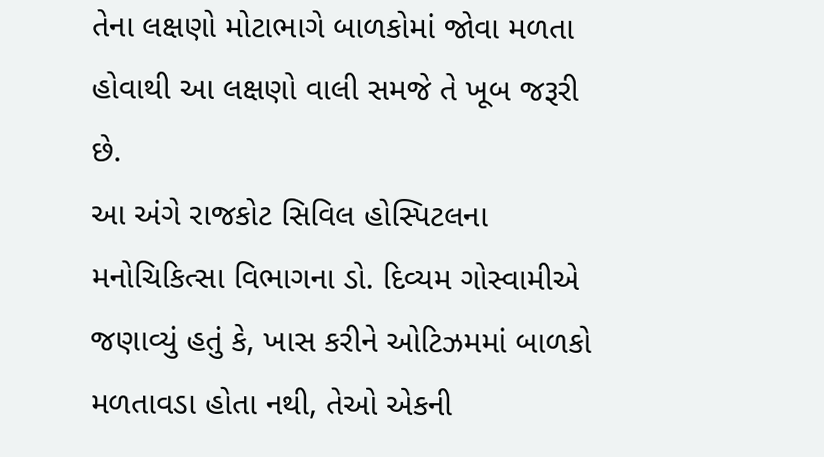તેના લક્ષણો મોટાભાગે બાળકોમાં જોવા મળતા હોવાથી આ લક્ષણો વાલી સમજે તે ખૂબ જરૂરી છે.
આ અંગે રાજકોટ સિવિલ હોસ્પિટલના મનોચિકિત્સા વિભાગના ડો. દિવ્યમ ગોસ્વામીએ જણાવ્યું હતું કે, ખાસ કરીને ઓટિઝમમાં બાળકો મળતાવડા હોતા નથી, તેઓ એકની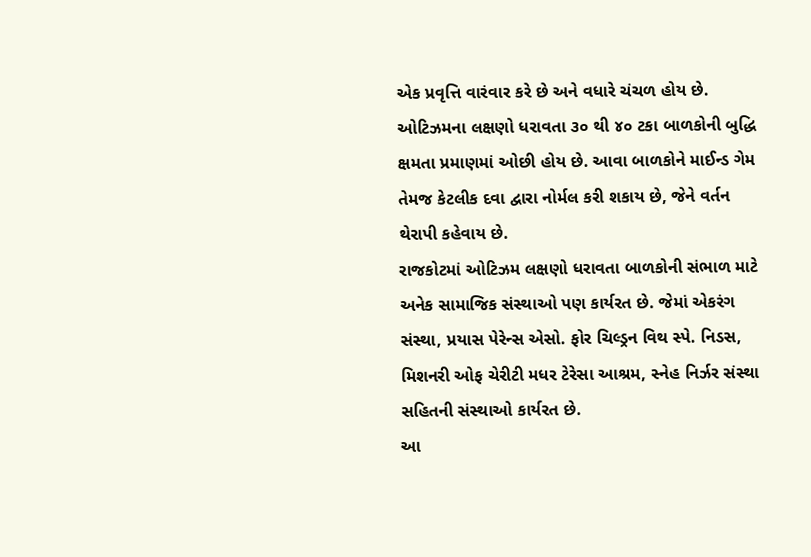એક પ્રવૃત્તિ વારંવાર કરે છે અને વધારે ચંચળ હોય છે. ઓટિઝમના લક્ષણો ધરાવતા ૩૦ થી ૪૦ ટકા બાળકોની બુદ્ધિ ક્ષમતા પ્રમાણમાં ઓછી હોય છે. આવા બાળકોને માઈન્ડ ગેમ તેમજ કેટલીક દવા દ્વારા નોર્મલ કરી શકાય છે, જેને વર્તન થેરાપી કહેવાય છે.
રાજકોટમાં ઓટિઝમ લક્ષણો ધરાવતા બાળકોની સંભાળ માટે અનેક સામાજિક સંસ્થાઓ પણ કાર્યરત છે. જેમાં એકરંગ સંસ્થા, પ્રયાસ પેરેન્સ એસો. ફોર ચિલ્ડ્રન વિથ સ્પે. નિડસ, મિશનરી ઓફ ચેરીટી મધર ટેરેસા આશ્રમ, સ્નેહ નિર્ઝર સંસ્થા સહિતની સંસ્થાઓ કાર્યરત છે.
આ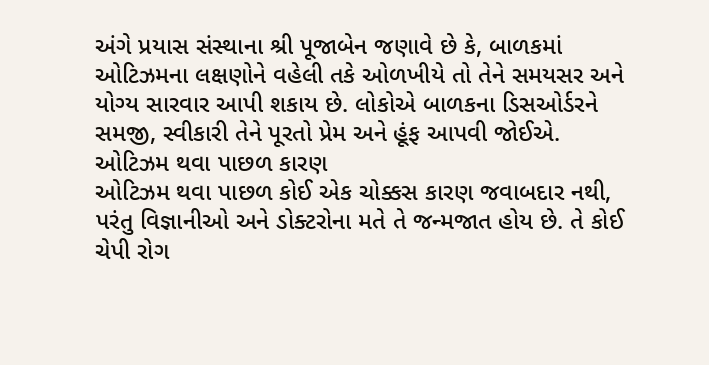અંગે પ્રયાસ સંસ્થાના શ્રી પૂજાબેન જણાવે છે કે, બાળકમાં ઓટિઝમના લક્ષણોને વહેલી તકે ઓળખીયે તો તેને સમયસર અને યોગ્ય સારવાર આપી શકાય છે. લોકોએ બાળકના ડિસઓર્ડરને સમજી, સ્વીકારી તેને પૂરતો પ્રેમ અને હૂંફ આપવી જોઈએ.
ઓટિઝમ થવા પાછળ કારણ
ઓટિઝમ થવા પાછળ કોઈ એક ચોક્કસ કારણ જવાબદાર નથી, પરંતુ વિજ્ઞાનીઓ અને ડોક્ટરોના મતે તે જન્મજાત હોય છે. તે કોઈ ચેપી રોગ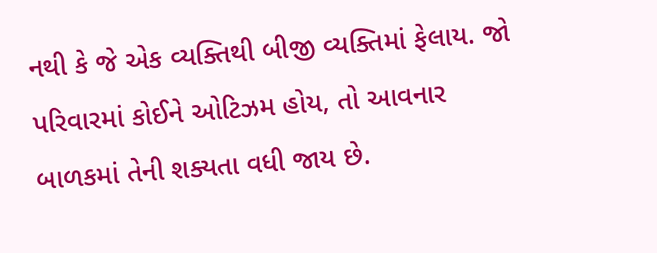નથી કે જે એક વ્યક્તિથી બીજી વ્યક્તિમાં ફેલાય. જો પરિવારમાં કોઈને ઓટિઝમ હોય, તો આવનાર બાળકમાં તેની શક્યતા વધી જાય છે.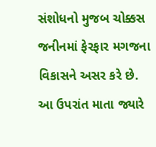સંશોધનો મુજબ ચોક્કસ જનીનમાં ફેરફાર મગજના વિકાસને અસર કરે છે.
આ ઉપરાંત માતા જ્યારે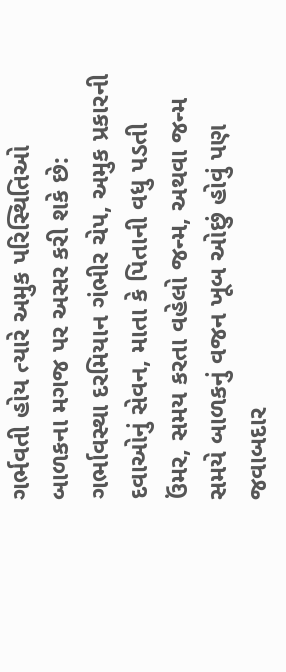ગર્ભવતી હોય ત્યારે અમુક પરિસ્થિતિઓ બાળકના મગજ પર અસર કરી શકે છે: ગર્ભાવસ્થા દરમિયાન ગંભીર ચેપ, અમુક પ્રકારની દવાઓનું સેવન, માતા કે પિતાની વધુ પડતી ઉંમર, સમય કરતા વહેલો જન્મ, અથવા જન્મ સમયે બાળકનું વજન ખૂબ ઓછું હોવું પણ જવાબદાર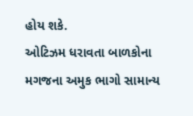હોય શકે.
ઓટિઝમ ધરાવતા બાળકોના મગજના અમુક ભાગો સામાન્ય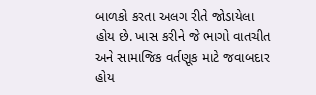બાળકો કરતા અલગ રીતે જોડાયેલા હોય છે. ખાસ કરીને જે ભાગો વાતચીત અને સામાજિક વર્તણૂક માટે જવાબદાર હોય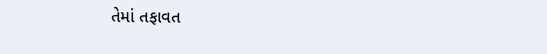તેમાં તફાવત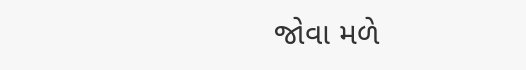જોવા મળે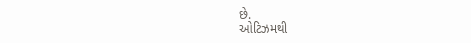છે.
ઓટિઝમથી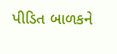પીડિત બાળકને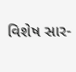વિશેષ સાર-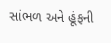સાંભળ અને હૂંફની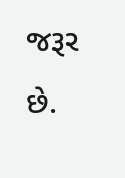જરૂર છે.